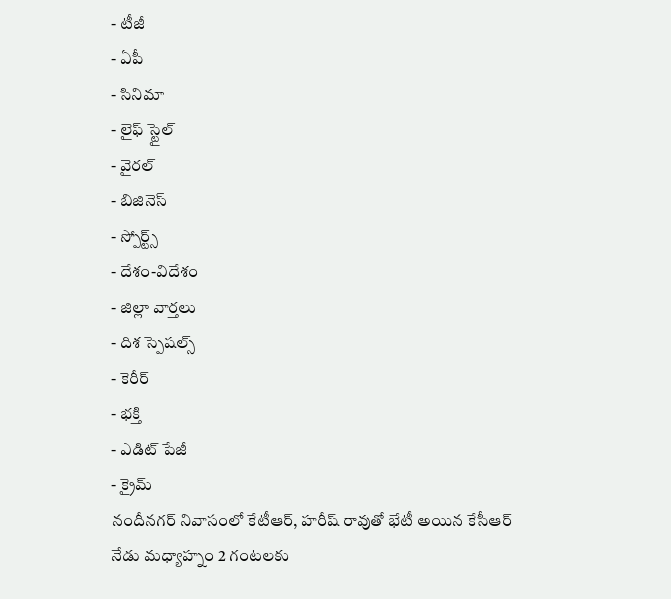- టీజీ
- ఏపీ
- సినిమా
- లైఫ్ స్టైల్
- వైరల్
- బిజినెస్
- స్పోర్ట్స్
- దేశం-విదేశం
- జిల్లా వార్తలు
- దిశ స్పెషల్స్
- కెరీర్
- భక్తి
- ఎడిట్ పేజీ
- క్రైమ్
నందీనగర్ నివాసంలో కేటీఆర్, హరీష్ రావుతో భేటీ అయిన కేసీఆర్
నేడు మధ్యాహ్నం 2 గంటలకు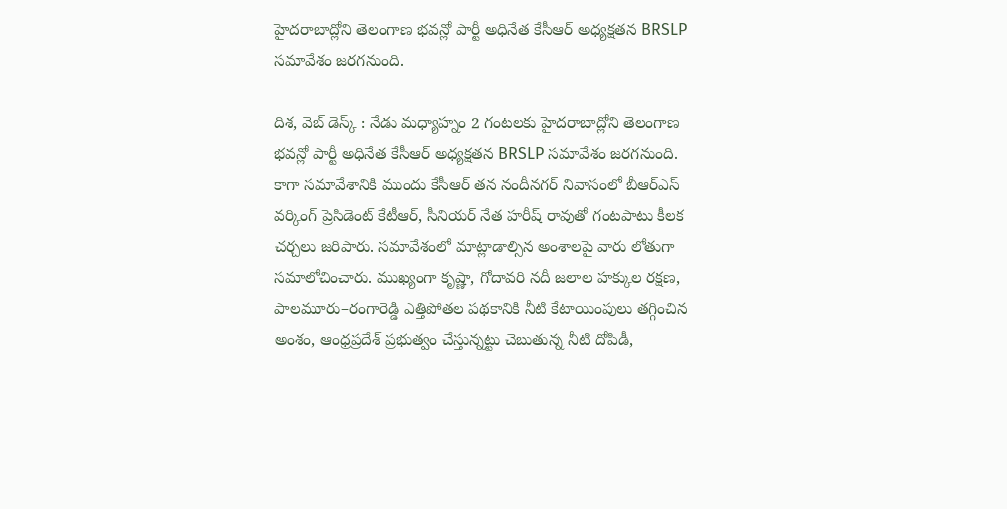హైదరాబాద్లోని తెలంగాణ భవన్లో పార్టీ అధినేత కేసీఆర్ అధ్యక్షతన BRSLP సమావేశం జరగనుంది.

దిశ, వెబ్ డెస్క్ : నేడు మధ్యాహ్నం 2 గంటలకు హైదరాబాద్లోని తెలంగాణ భవన్లో పార్టీ అధినేత కేసీఆర్ అధ్యక్షతన BRSLP సమావేశం జరగనుంది. కాగా సమావేశానికి ముందు కేసీఆర్ తన నందీనగర్ నివాసంలో బీఆర్ఎస్ వర్కింగ్ ప్రెసిడెంట్ కేటీఆర్, సీనియర్ నేత హరీష్ రావుతో గంటపాటు కీలక చర్చలు జరిపారు. సమావేశంలో మాట్లాడాల్సిన అంశాలపై వారు లోతుగా సమాలోచించారు. ముఖ్యంగా కృష్ణా, గోదావరి నదీ జలాల హక్కుల రక్షణ, పాలమూరు–రంగారెడ్డి ఎత్తిపోతల పథకానికి నీటి కేటాయింపులు తగ్గించిన అంశం, ఆంధ్రప్రదేశ్ ప్రభుత్వం చేస్తున్నట్టు చెబుతున్న నీటి దోపిడీ,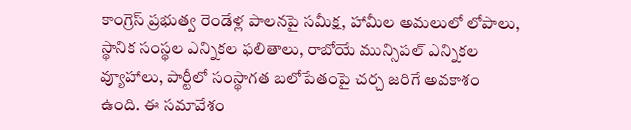కాంగ్రెస్ ప్రభుత్వ రెండేళ్ల పాలనపై సమీక్ష, హామీల అమలులో లోపాలు, స్థానిక సంస్థల ఎన్నికల ఫలితాలు, రాబోయే మున్సిపల్ ఎన్నికల వ్యూహాలు, పార్టీలో సంస్థాగత బలోపేతంపై చర్చ జరిగే అవకాశం ఉంది. ఈ సమావేశం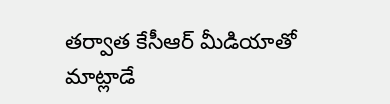తర్వాత కేసీఆర్ మీడియాతో మాట్లాడే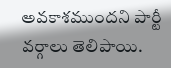అవకాశముందని పార్టీ వర్గాలు తెలిపాయి.